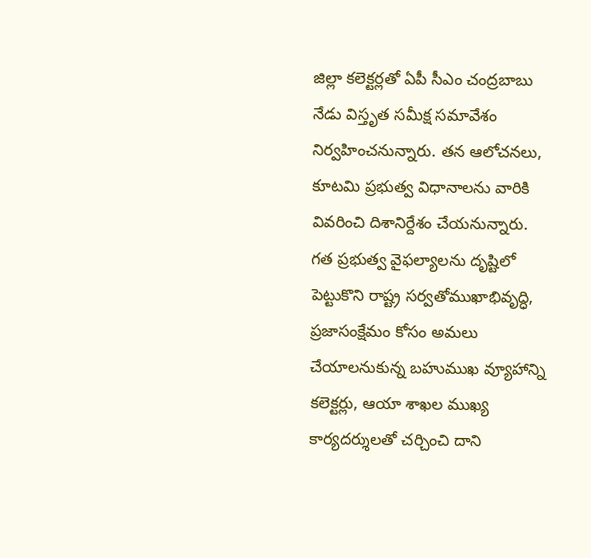జిల్లా కలెక్టర్లతో ఏపీ సీఎం చంద్రబాబు నేడు విస్తృత సమీక్ష సమావేశం నిర్వహించనున్నారు. తన ఆలోచనలు, కూటమి ప్రభుత్వ విధానాలను వారికి వివరించి దిశానిర్దేశం చేయనున్నారు. గత ప్రభుత్వ వైఫల్యాలను దృష్టిలో పెట్టుకొని రాష్ట్ర సర్వతోముఖాభివృద్ధి, ప్రజాసంక్షేమం కోసం అమలు చేయాలనుకున్న బహుముఖ వ్యూహాన్ని కలెక్టర్లు, ఆయా శాఖల ముఖ్య కార్యదర్శులతో చర్చించి దాని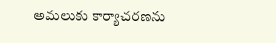అమలుకు కార్యాచరణను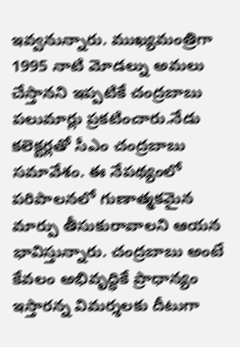ఇవ్వనున్నారు. ముఖ్యమంత్రిగా 1995 నాటి మోడల్ను అమలు చేస్తానని ఇప్పటికే చంద్రబాబు పలుమార్లు ప్రకటించారు.నేడు కలెక్టర్లతో సీఎం చంద్రబాబు సమావేశం. ఈ నేపథ్యంలో పరిపాలనలో గుణాత్మకమైన మార్పు తీసుకురావాలని ఆయన భావిస్తున్నారు. చంద్రబాబు అంటే కేవలం అభివృద్ధికే ప్రాధాన్యం ఇస్తారన్న విమర్శలకు దీటుగా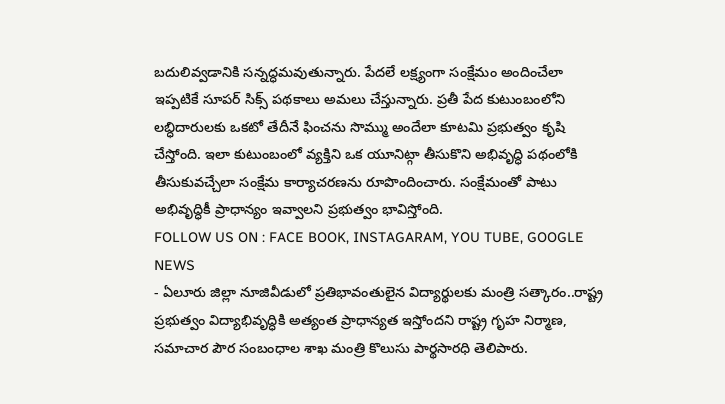బదులివ్వడానికి సన్నద్ధమవుతున్నారు. పేదలే లక్ష్యంగా సంక్షేమం అందించేలా ఇప్పటికే సూపర్ సిక్స్ పథకాలు అమలు చేస్తున్నారు. ప్రతీ పేద కుటుంబంలోని లబ్ధిదారులకు ఒకటో తేదీనే ఫించను సొమ్ము అందేలా కూటమి ప్రభుత్వం కృషి చేస్తోంది. ఇలా కుటుంబంలో వ్యక్తిని ఒక యూనిట్గా తీసుకొని అభివృద్ధి పథంలోకి తీసుకువచ్చేలా సంక్షేమ కార్యాచరణను రూపొందించారు. సంక్షేమంతో పాటు అభివృద్ధికీ ప్రాధాన్యం ఇవ్వాలని ప్రభుత్వం భావిస్తోంది.
FOLLOW US ON : FACE BOOK, INSTAGARAM, YOU TUBE, GOOGLE NEWS
- ఏలూరు జిల్లా నూజివీడులో ప్రతిభావంతులైన విద్యార్థులకు మంత్రి సత్కారం..రాష్ట్ర ప్రభుత్వం విద్యాభివృద్ధికి అత్యంత ప్రాధాన్యత ఇస్తోందని రాష్ట్ర గృహ నిర్మాణ, సమాచార పౌర సంబంధాల శాఖ మంత్రి కొలుసు పార్థసారధి తెలిపారు.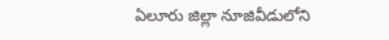ఏలూరు జిల్లా నూజివీడులోని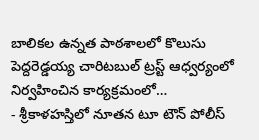బాలికల ఉన్నత పాఠశాలలో కొలుసు పెద్దరెడ్డయ్య చారిటబుల్ ట్రస్ట్ ఆధ్వర్యంలో నిర్వహించిన కార్యక్రమంలో…
- శ్రీకాళహస్తిలో నూతన టూ టౌన్ పోలీస్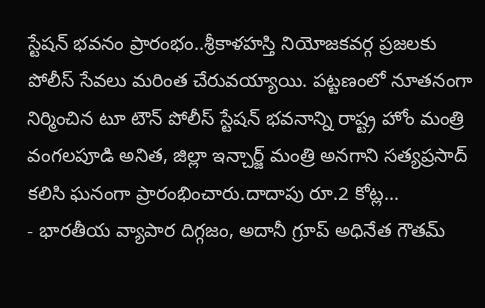స్టేషన్ భవనం ప్రారంభం..శ్రీకాళహస్తి నియోజకవర్గ ప్రజలకు పోలీస్ సేవలు మరింత చేరువయ్యాయి. పట్టణంలో నూతనంగా నిర్మించిన టూ టౌన్ పోలీస్ స్టేషన్ భవనాన్ని రాష్ట్ర హోం మంత్రి వంగలపూడి అనిత, జిల్లా ఇన్చార్జ్ మంత్రి అనగాని సత్యప్రసాద్ కలిసి ఘనంగా ప్రారంభించారు.దాదాపు రూ.2 కోట్ల…
- భారతీయ వ్యాపార దిగ్గజం, అదానీ గ్రూప్ అధినేత గౌతమ్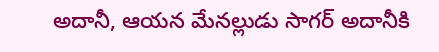అదానీ, ఆయన మేనల్లుడు సాగర్ అదానీకి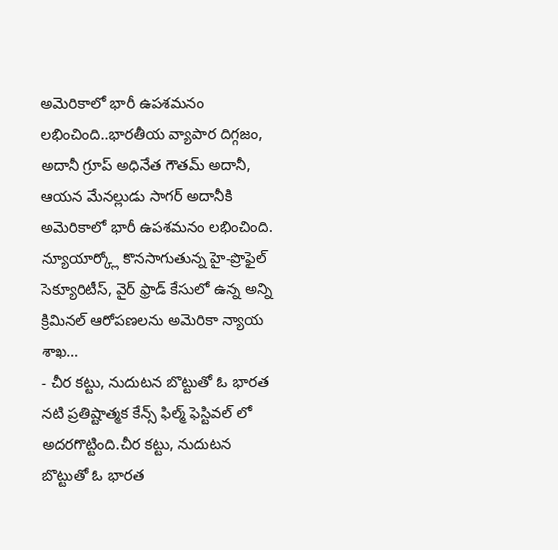అమెరికాలో భారీ ఉపశమనం లభించింది..భారతీయ వ్యాపార దిగ్గజం, అదానీ గ్రూప్ అధినేత గౌతమ్ అదానీ, ఆయన మేనల్లుడు సాగర్ అదానీకి అమెరికాలో భారీ ఉపశమనం లభించింది. న్యూయార్క్లో కొనసాగుతున్న హై-ప్రొఫైల్ సెక్యూరిటీస్, వైర్ ఫ్రాడ్ కేసులో ఉన్న అన్ని క్రిమినల్ ఆరోపణలను అమెరికా న్యాయ శాఖ…
- చీర కట్టు, నుదుటన బొట్టుతో ఓ భారత నటి ప్రతిష్టాత్మక కేన్స్ ఫిల్మ్ ఫెస్టివల్ లో అదరగొట్టింది.చీర కట్టు, నుదుటన బొట్టుతో ఓ భారత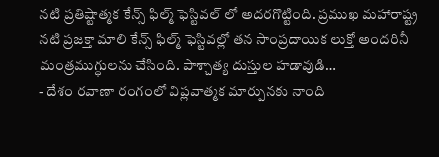నటి ప్రతిష్టాత్మక కేన్స్ ఫిల్మ్ ఫెస్టివల్ లో అదరగొట్టింది. ప్రముఖ మహారాష్ట్ర నటి ప్రజక్తా మాలి కేన్స్ ఫిల్మ్ ఫెస్టివల్లో తన సాంప్రదాయిక లుక్తో అందరినీ మంత్రముగ్ధులను చేసింది. పాశ్చాత్య దుస్తుల హడావుడి…
- దేశం రవాణా రంగంలో విప్లవాత్మక మార్పునకు నాంది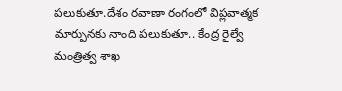పలుకుతూ.దేశం రవాణా రంగంలో విప్లవాత్మక మార్పునకు నాంది పలుకుతూ.. కేంద్ర రైల్వే మంత్రిత్వ శాఖ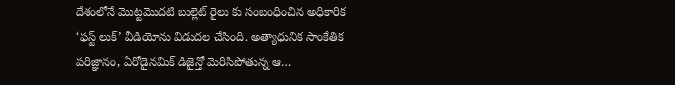దేశంలోనే మొట్టమొదటి బుల్లెట్ రైలు కు సంబంధించిన అధికారిక ‘ఫస్ట్ లుక్’ వీడియోను విడుదల చేసింది. అత్యాధునిక సాంకేతిక పరిజ్ఞానం, ఏరోడైనమిక్ డిజైన్తో మెరిసిపోతున్న ఆ…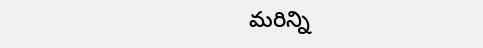మరిన్ని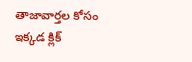తాజావార్తల కోసం ఇక్కడ క్లిక్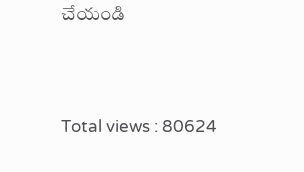చేయండి





Total views : 80624